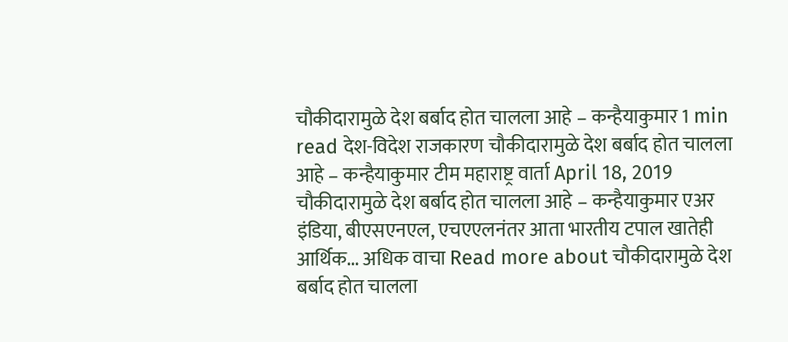चौकीदारामुळे देश बर्बाद होत चालला आहे – कन्हैयाकुमार 1 min read देश-विदेश राजकारण चौकीदारामुळे देश बर्बाद होत चालला आहे – कन्हैयाकुमार टीम महाराष्ट्र वार्ता April 18, 2019 चौकीदारामुळे देश बर्बाद होत चालला आहे – कन्हैयाकुमार एअर इंडिया, बीएसएनएल, एचएएलनंतर आता भारतीय टपाल खातेही आर्थिक... अधिक वाचा Read more about चौकीदारामुळे देश बर्बाद होत चालला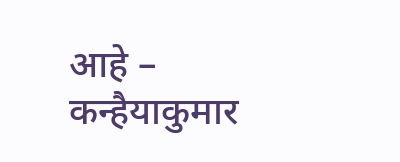आहे – कन्हैयाकुमार